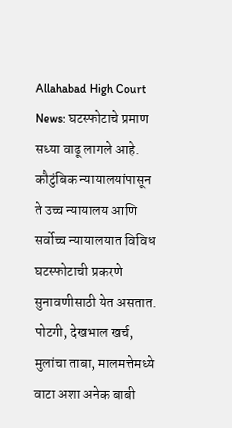Allahabad High Court News: घटस्फोटाचे प्रमाण सध्या वाढू लागले आहे. कौटुंबिक न्यायालयांपासून ते उच्च न्यायालय आणि सर्वोच्च न्यायालयात विविध घटस्फोटाची प्रकरणे सुनावणीसाठी येत असतात. पोटगी, देखभाल खर्च, मुलांचा ताबा, मालमत्तेमध्ये वाटा अशा अनेक बाबी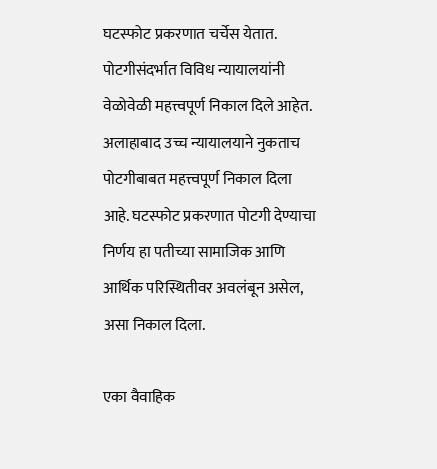घटस्फोट प्रकरणात चर्चेस येतात. पोटगीसंदर्भात विविध न्यायालयांनी वेळोवेळी महत्त्वपूर्ण निकाल दिले आहेत. अलाहाबाद उच्च न्यायालयाने नुकताच पोटगीबाबत महत्त्वपूर्ण निकाल दिला आहे. घटस्फोट प्रकरणात पोटगी देण्याचा निर्णय हा पतीच्या सामाजिक आणि आर्थिक परिस्थितीवर अवलंबून असेल, असा निकाल दिला.

एका वैवाहिक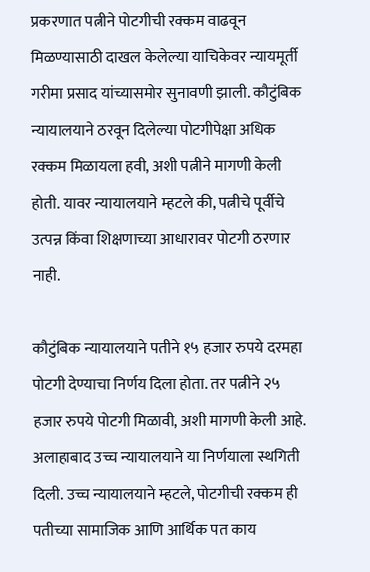प्रकरणात पत्नीने पोटगीची रक्कम वाढवून मिळण्यासाठी दाखल केलेल्या याचिकेवर न्यायमूर्ती गरीमा प्रसाद यांच्यासमोर सुनावणी झाली. कौटुंबिक न्यायालयाने ठरवून दिलेल्या पोटगीपेक्षा अधिक रक्कम मिळायला हवी, अशी पत्नीने मागणी केली होती. यावर न्यायालयाने म्हटले की, पत्नीचे पूर्वीचे उत्पन्न किंवा शिक्षणाच्या आधारावर पोटगी ठरणार नाही.

कौटुंबिक न्यायालयाने पतीने १५ हजार रुपये दरमहा पोटगी देण्याचा निर्णय दिला होता. तर पत्नीने २५ हजार रुपये पोटगी मिळावी, अशी मागणी केली आहे. अलाहाबाद उच्च न्यायालयाने या निर्णयाला स्थगिती दिली. उच्च न्यायालयाने म्हटले, पोटगीची रक्कम ही पतीच्या सामाजिक आणि आर्थिक पत काय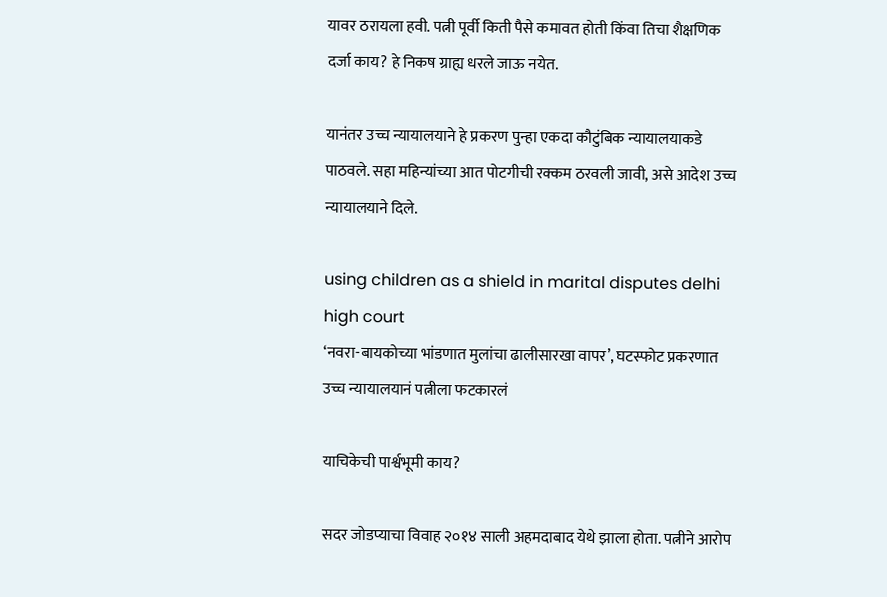यावर ठरायला हवी. पत्नी पूर्वी किती पैसे कमावत होती किंवा तिचा शैक्षणिक दर्जा काय? हे निकष ग्राह्य धरले जाऊ नयेत.

यानंतर उच्च न्यायालयाने हे प्रकरण पुन्हा एकदा कौटुंबिक न्यायालयाकडे पाठवले. सहा महिन्यांच्या आत पोटगीची रक्कम ठरवली जावी, असे आदेश उच्च न्यायालयाने दिले.

using children as a shield in marital disputes delhi high court
‘नवरा-बायकोच्या भांडणात मुलांचा ढालीसारखा वापर’, घटस्फोट प्रकरणात उच्च न्यायालयानं पत्नीला फटकारलं

याचिकेची पार्श्वभूमी काय?

सदर जोडप्याचा विवाह २०१४ साली अहमदाबाद येथे झाला होता. पत्नीने आरोप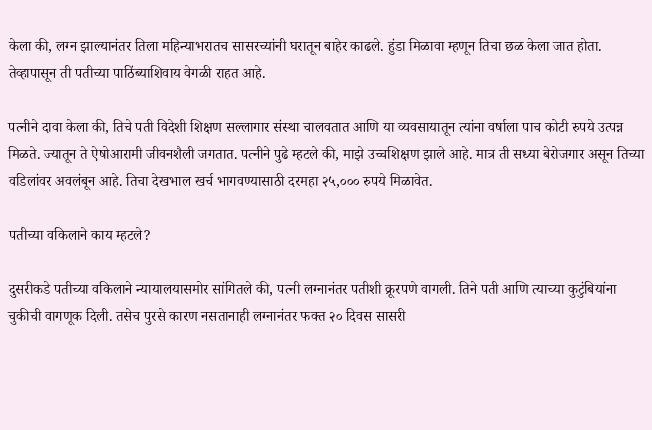केला की, लग्न झाल्यानंतर तिला महिन्याभरातच सासरच्यांनी घरातून बाहेर काढले. हुंडा मिळावा म्हणून तिचा छळ केला जात होता. तेव्हापासून ती पतीच्या पाठिंब्याशिवाय वेगळी राहत आहे.

पत्नीने दावा केला की, तिचे पती विदेशी शिक्षण सल्लागार संस्था चालवतात आणि या व्यवसायातून त्यांना वर्षाला पाच कोटी रुपये उत्पन्न मिळते. ज्यातून ते ऐषोआरामी जीवनशैली जगतात. पत्नीने पुढे म्हटले की, माझे उच्चशिक्षण झाले आहे. मात्र ती सध्या बेरोजगार असून तिच्या वडिलांवर अवलंबून आहे. तिचा देखभाल खर्च भागवण्यासाठी दरमहा २५,००० रुपये मिळावेत.

पतीच्या वकिलाने काय म्हटले?

दुसरीकडे पतीच्या वकिलाने न्यायालयासमोर सांगितले की, पत्नी लग्नानंतर पतीशी क्रूरपणे वागली. तिने पती आणि त्याच्या कुटुंबियांना चुकीची वागणूक दिली. तसेच पुरसे कारण नसतानाही लग्नानंतर फक्त २० दिवस सासरी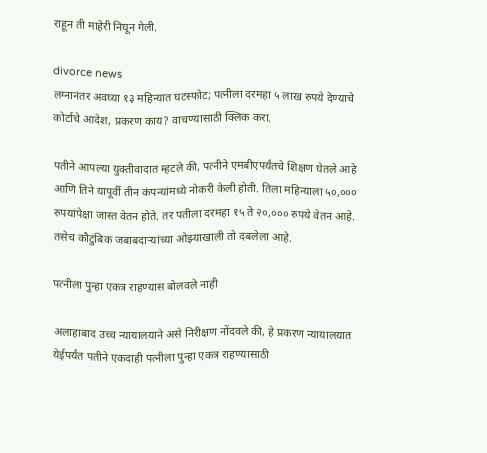राहून ती माहेरी निघून गेली.

divorce news
लग्नानंतर अवघ्या १३ महिन्यात घटस्फोट; पत्नीला दरमहा ५ लाख रुपये देण्याचे कोर्टाचे आदेश, प्रकरण काय? वाचण्यासाठी क्लिक करा.

पतीने आपल्या युक्तीवादात म्हटले की, पत्नीने एमबीएपर्यंतचे शिक्षण घेतले आहे आणि तिने यापूर्वी तीन कंपन्यांमध्ये नोकरी केली होती. तिला महिन्याला ५०,००० रुपयांपेक्षा जास्त वेतन होते. तर पतीला दरमहा १५ ते २०,००० रुपये वेतन आहे. तसेच कौटुंबिक जबाबदाऱ्यांच्या ओझ्याखाली तो दबलेला आहे.

पत्नीला पुन्हा एकत्र राहण्यास बोलवले नाही

अलाहाबाद उच्च न्यायालयाने असे निरीक्षण नोंदवले की, हे प्रकरण न्यायालयात येईपर्यंत पतीने एकदाही पत्नीला पुन्हा एकत्र राहण्यासाठी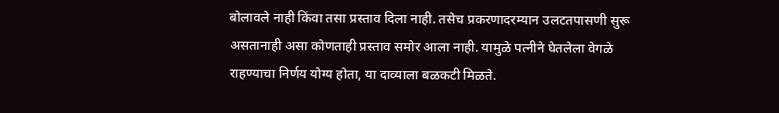बोलावले नाही किंवा तसा प्रस्ताव दिला नाही. तसेच प्रकरणादरम्यान उलटतपासणी सुरू असतानाही असा कोणताही प्रस्ताव समोर आला नाही. यामुळे पत्नीने घेतलेला वेगळे राहण्याचा निर्णय योग्य होता, या दाव्याला बळकटी मिळते.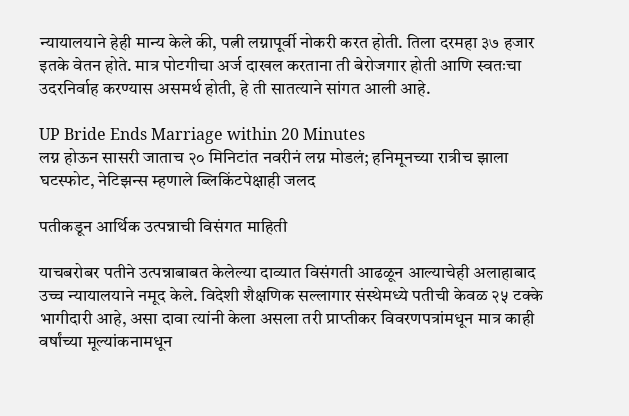न्यायालयाने हेही मान्य केले की, पत्नी लग्नापूर्वी नोकरी करत होती. तिला दरमहा ३७ हजार इतके वेतन होते. मात्र पोटगीचा अर्ज दाखल करताना ती बेरोजगार होती आणि स्वतःचा उदरनिर्वाह करण्यास असमर्थ होती, हे ती सातत्याने सांगत आली आहे.

UP Bride Ends Marriage within 20 Minutes
लग्न होऊन सासरी जाताच २० मिनिटांत नवरीनं लग्न मोडलं; हनिमूनच्या रात्रीच झाला घटस्फोट, नेटिझन्स म्हणाले ब्लिकिंटपेक्षाही जलद

पतीकडून आर्थिक उत्पन्नाची विसंगत माहिती

याचबरोबर पतीने उत्पन्नाबाबत केलेल्या दाव्यात विसंगती आढळून आल्याचेही अलाहाबाद उच्च न्यायालयाने नमूद केले. विदेशी शैक्षणिक सल्लागार संस्थेमध्ये पतीची केवळ २५ टक्के भागीदारी आहे, असा दावा त्यांनी केला असला तरी प्राप्तीकर विवरणपत्रांमधून मात्र काही वर्षांच्या मूल्यांकनामधून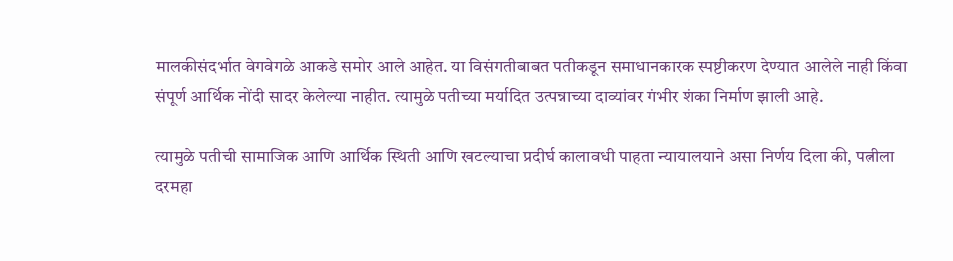मालकीसंदर्भात वेगवेगळे आकडे समोर आले आहेत. या विसंगतीबाबत पतीकडून समाधानकारक स्पष्टीकरण देण्यात आलेले नाही किंवा संपूर्ण आर्थिक नोंदी सादर केलेल्या नाहीत. त्यामुळे पतीच्या मर्यादित उत्पन्नाच्या दाव्यांवर गंभीर शंका निर्माण झाली आहे.

त्यामुळे पतीची सामाजिक आणि आर्थिक स्थिती आणि खटल्याचा प्रदीर्घ कालावधी पाहता न्यायालयाने असा निर्णय दिला की, पत्नीला दरमहा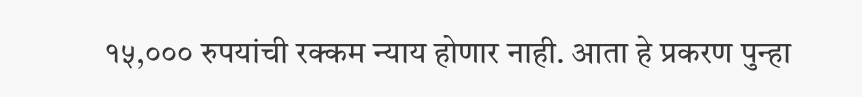१५,००० रुपयांची रक्कम न्याय होणार नाही. आता हे प्रकरण पुन्हा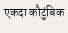एकदा कौटुंबिक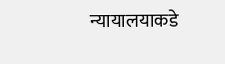न्यायालयाकडे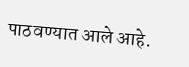पाठवण्यात आले आहे.